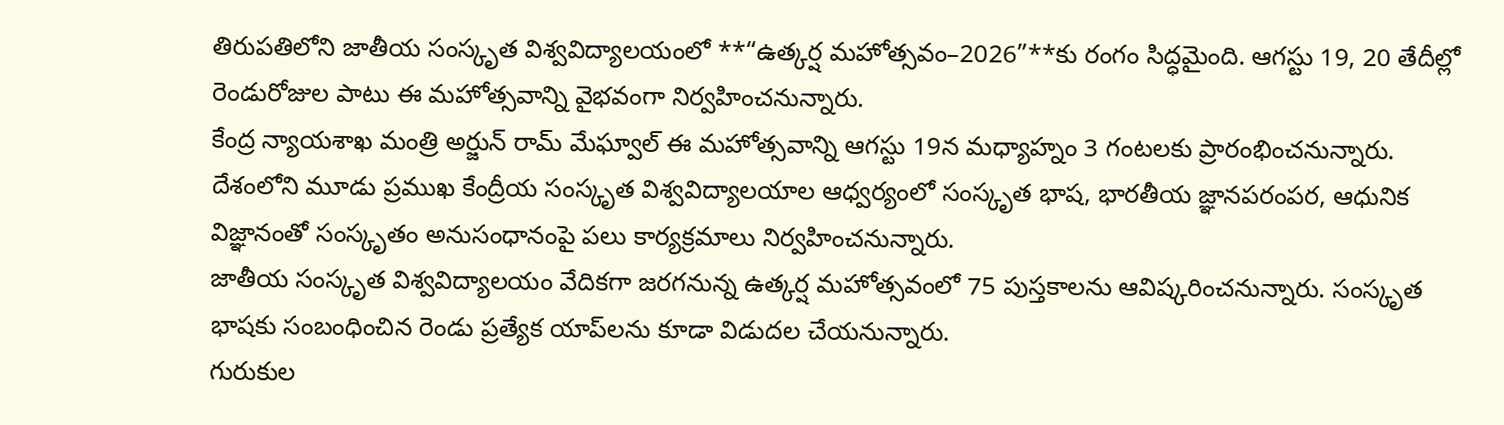తిరుపతిలోని జాతీయ సంస్కృత విశ్వవిద్యాలయంలో **“ఉత్కర్ష మహోత్సవం–2026”**కు రంగం సిద్ధమైంది. ఆగస్టు 19, 20 తేదీల్లో రెండురోజుల పాటు ఈ మహోత్సవాన్ని వైభవంగా నిర్వహించనున్నారు.
కేంద్ర న్యాయశాఖ మంత్రి అర్జున్ రామ్ మేఘ్వాల్ ఈ మహోత్సవాన్ని ఆగస్టు 19న మధ్యాహ్నం 3 గంటలకు ప్రారంభించనున్నారు. దేశంలోని మూడు ప్రముఖ కేంద్రీయ సంస్కృత విశ్వవిద్యాలయాల ఆధ్వర్యంలో సంస్కృత భాష, భారతీయ జ్ఞానపరంపర, ఆధునిక విజ్ఞానంతో సంస్కృతం అనుసంధానంపై పలు కార్యక్రమాలు నిర్వహించనున్నారు.
జాతీయ సంస్కృత విశ్వవిద్యాలయం వేదికగా జరగనున్న ఉత్కర్ష మహోత్సవంలో 75 పుస్తకాలను ఆవిష్కరించనున్నారు. సంస్కృత భాషకు సంబంధించిన రెండు ప్రత్యేక యాప్‌లను కూడా విడుదల చేయనున్నారు.
గురుకుల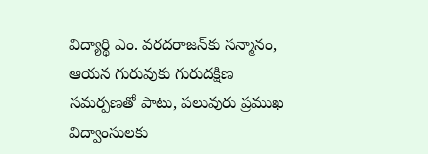విద్యార్థి ఎం. వరదరాజన్‌కు సన్మానం, ఆయన గురువుకు గురుదక్షిణ సమర్పణతో పాటు, పలువురు ప్రముఖ విద్వాంసులకు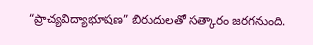“ప్రాచ్యవిద్యాభూషణ” బిరుదులతో సత్కారం జరగనుంది.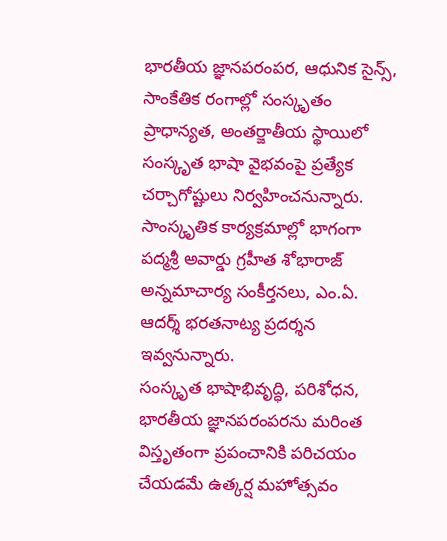భారతీయ జ్ఞానపరంపర, ఆధునిక సైన్స్, సాంకేతిక రంగాల్లో సంస్కృతం ప్రాధాన్యత, అంతర్జాతీయ స్థాయిలో సంస్కృత భాషా వైభవంపై ప్రత్యేక చర్చాగోష్టులు నిర్వహించనున్నారు.
సాంస్కృతిక కార్యక్రమాల్లో భాగంగా పద్మశ్రీ అవార్డు గ్రహీత శోభారాజ్ అన్నమాచార్య సంకీర్తనలు, ఎం.ఏ. ఆదర్శ్ భరతనాట్య ప్రదర్శన ఇవ్వనున్నారు.
సంస్కృత భాషాభివృద్ధి, పరిశోధన, భారతీయ జ్ఞానపరంపరను మరింత విస్తృతంగా ప్రపంచానికి పరిచయం చేయడమే ఉత్కర్ష మహోత్సవం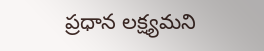ప్రధాన లక్ష్యమని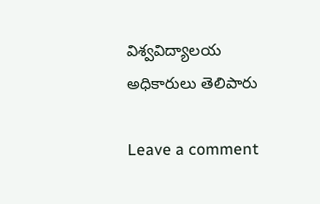విశ్వవిద్యాలయ అధికారులు తెలిపారు

Leave a comment